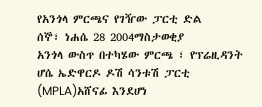የአንጎላ ምርጫና የገዥው ፓርቲ ድል
ሰኞ፣ ነሐሴ 28 2004ማስታወቂያ
አንጎላ ውስጥ በተካሄው ምርጫ ፣ የፕሬዚዳንት ሆሴ ኤድዋርዶ ዶሽ ሳንቱሽ ፓርቲ (MPLA)አሸናፊ እንደሆነ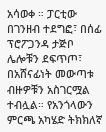አሳወቀ ። ፓርቲው በገንዘብ ተደግፎ፣ በሰፊ ፕሮፖጋንዳ ታጅቦ ሌሎቹን ደፍጥጦ፣ በአሸናፊነት መውጣቱ ብዙዎቹን አስገርሟል ተብሏል። የአንጎላውን ምርጫ አካሄድ ትክክለኛ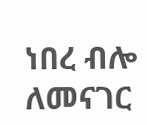ነበረ ብሎ ለመናገር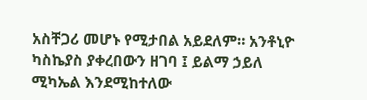አስቸጋሪ መሆኑ የሚታበል አይደለም። አንቶኒዮ ካስኬያስ ያቀረበውን ዘገባ ፤ ይልማ ኃይለ ሚካኤል እንደሚከተለው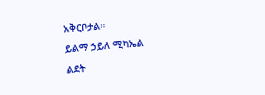አቅርቦታል።
ይልማ ኃይለ ሚካኤል
ልደት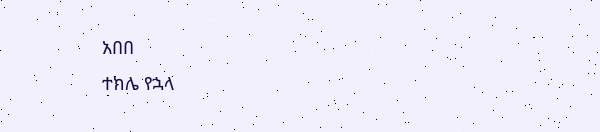አበበ
ተክሌ የኋላ